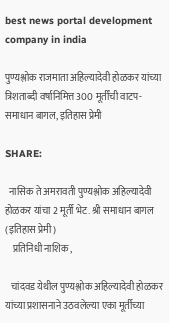best news portal development company in india

पुण्यश्लोक राजमाता अहिल्यादेवी होळकर यांच्या त्रिशताब्दी वर्षानिमित्त 300 मूर्तींची वाटप-समाधान बागल, इतिहास प्रेमी

SHARE:

  नासिक ते अमरावती पुण्यश्लोक अहिल्यादेवी होळकर यांचा 2 मूर्ती भेट. श्री समाधान बागल (इतिहास प्रेमी)
    प्रतिनिधी नाशिक ,

   चांदवड येथील पुण्यश्लोक अहिल्यादेवी होळकर यांच्या प्रशासनाने उठवलेल्या एका मूर्तीच्या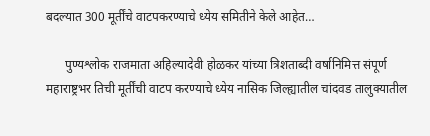बदल्यात 300 मूर्तींचे वाटपकरण्याचे ध्येय समितीने केले आहेत…

      पुण्यश्लोक राजमाता अहिल्यादेवी होळकर यांच्या त्रिशताब्दी वर्षानिमित्त संपूर्ण महाराष्ट्रभर तिची मूर्तींची वाटप करण्याचे ध्येय नासिक जिल्ह्यातील चांदवड तालुक्यातील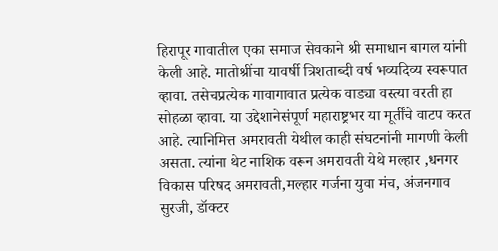हिरापूर गावातील एका समाज सेवकाने श्री समाधान बागल यांनी केली आहे. मातोश्रींचा यावर्षी त्रिशताब्दी वर्ष भव्यदिव्य स्वरूपात व्हावा. तसेचप्रत्येक गावागावात प्रत्येक वाड्या वस्त्या वरती हा सोहळा व्हावा. या उद्देशानेसंपूर्ण महाराष्ट्रभर या मूर्तींचे वाटप करत आहे. त्यानिमित्त अमरावती येथील काही संघटनांनी मागणी केली असता. त्यांना थेट नाशिक वरून अमरावती येथे मल्हार ,धनगर विकास परिषद अमरावती,मल्हार गर्जना युवा मंच, अंजनगाव सुरजी, डॉक्टर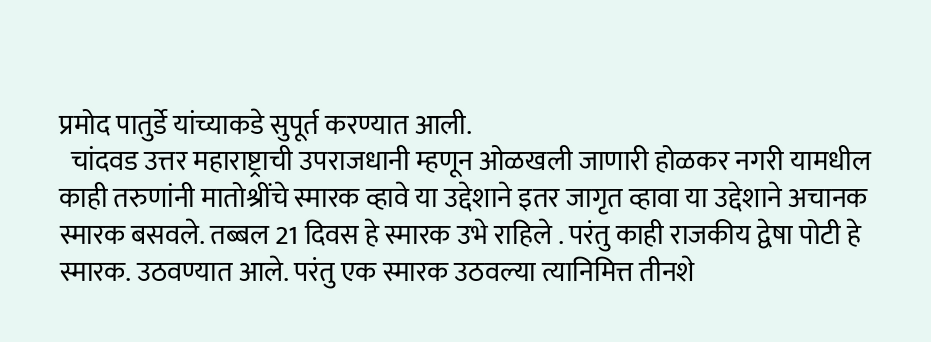प्रमोद पातुर्डे यांच्याकडे सुपूर्त करण्यात आली.
  चांदवड उत्तर महाराष्ट्राची उपराजधानी म्हणून ओळखली जाणारी होळकर नगरी यामधील काही तरुणांनी मातोश्रींचे स्मारक व्हावे या उद्देशाने इतर जागृत व्हावा या उद्देशाने अचानक स्मारक बसवले. तब्बल 21 दिवस हे स्मारक उभे राहिले . परंतु काही राजकीय द्वेषा पोटी हे स्मारक. उठवण्यात आले. परंतु एक स्मारक उठवल्या त्यानिमित्त तीनशे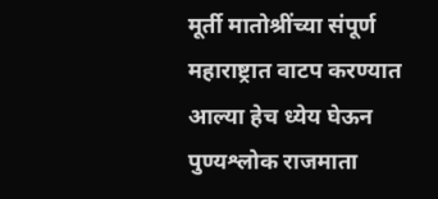मूर्ती मातोश्रींच्या संपूर्ण महाराष्ट्रात वाटप करण्यात आल्या हेच ध्येय घेऊन पुण्यश्लोक राजमाता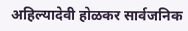अहिल्यादेवी होळकर सार्वजनिक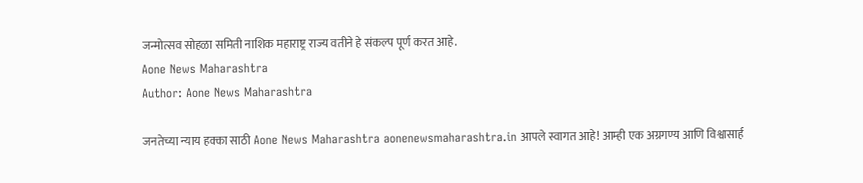जन्मोत्सव सोहळा समिती नाशिक महाराष्ट्र राज्य वतीने हे संकल्प पूर्ण करत आहे.
Aone News Maharashtra
Author: Aone News Maharashtra

जनतेच्या न्याय हक्का साठी Aone News Maharashtra aonenewsmaharashtra.in आपले स्वागत आहे! आम्ही एक अग्रगण्य आणि विश्वासार्ह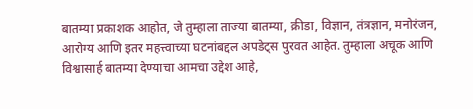बातम्या प्रकाशक आहोत, जे तुम्हाला ताज्या बातम्या, क्रीडा, विज्ञान, तंत्रज्ञान, मनोरंजन, आरोग्य आणि इतर महत्त्वाच्या घटनांबद्दल अपडेट्स पुरवत आहेत. तुम्हाला अचूक आणि विश्वासार्ह बातम्या देण्याचा आमचा उद्देश आहे,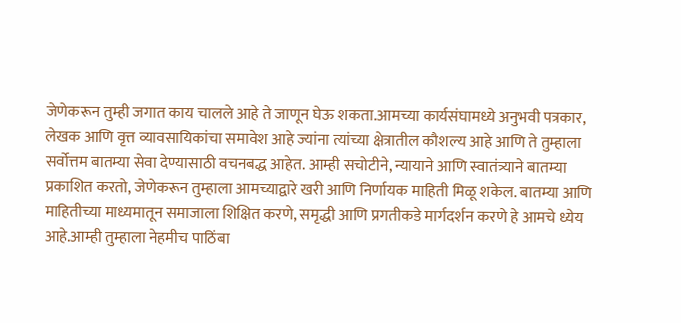जेणेकरून तुम्ही जगात काय चालले आहे ते जाणून घेऊ शकता.आमच्या कार्यसंघामध्ये अनुभवी पत्रकार, लेखक आणि वृत्त व्यावसायिकांचा समावेश आहे ज्यांना त्यांच्या क्षेत्रातील कौशल्य आहे आणि ते तुम्हाला सर्वोत्तम बातम्या सेवा देण्यासाठी वचनबद्ध आहेत. आम्ही सचोटीने, न्यायाने आणि स्वातंत्र्याने बातम्या प्रकाशित करतो, जेणेकरून तुम्हाला आमच्याद्वारे खरी आणि निर्णायक माहिती मिळू शकेल. बातम्या आणि माहितीच्या माध्यमातून समाजाला शिक्षित करणे, समृद्धी आणि प्रगतीकडे मार्गदर्शन करणे हे आमचे ध्येय आहे.आम्ही तुम्हाला नेहमीच पाठिंबा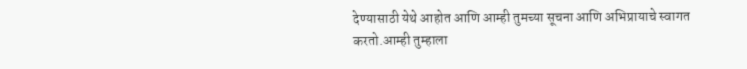देण्यासाठी येथे आहोत आणि आम्ही तुमच्या सूचना आणि अभिप्रायाचे स्वागत करतो.आम्ही तुम्हाला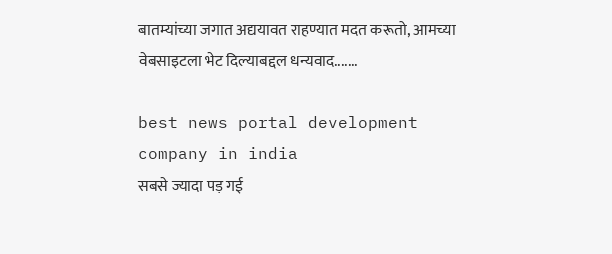बातम्यांच्या जगात अद्ययावत राहण्यात मदत करूतो, आमच्या वेबसाइटला भेट दिल्याबद्दल धन्यवाद.......

best news portal development company in india
सबसे ज्यादा पड़ गई